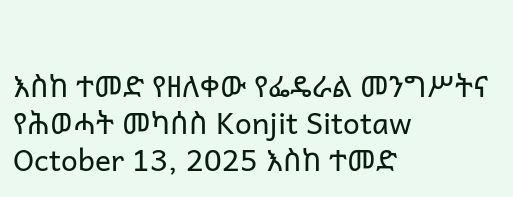እስከ ተመድ የዘለቀው የፌዴራል መንግሥትና የሕወሓት መካሰስ Konjit Sitotaw October 13, 2025 እስከ ተመድ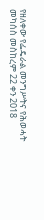የዘለቀው የፌዴራል መንግሥትና የሕወሓት መካሰስ መስከረም 22 ቀን 2018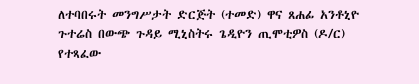ለተባበሩት መንግሥታት ድርጅት (ተመድ) ዋና ጸሐፊ አንቶኒዮ ጉተሬስ በውጭ ጉዳይ ሚኒስትሩ ጌዲዮን ጢሞቲዎስ (ዶ/ር) የተጻፈው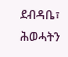ደብዳቤ፣ ሕወሓትን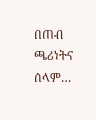በጠብ ጫሪነትና ሰላም…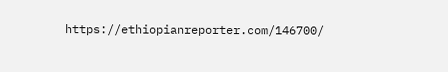https://ethiopianreporter.com/146700/